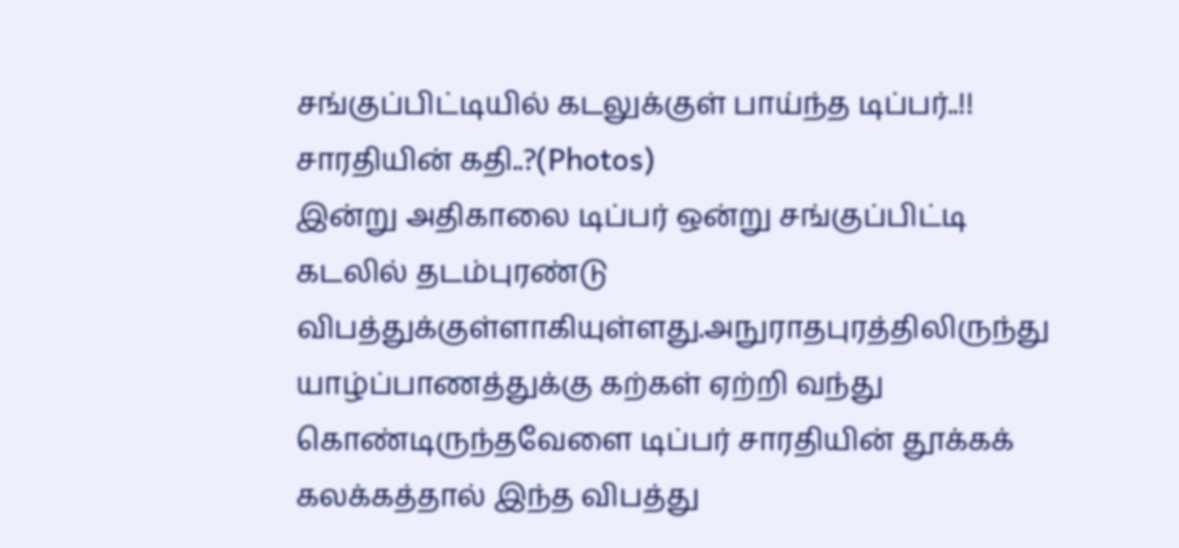சங்குப்பிட்டியில் கடலுக்குள் பாய்ந்த டிப்பர்..!! சாரதியின் கதி..?(Photos)
இன்று அதிகாலை டிப்பர் ஒன்று சங்குப்பிட்டி கடலில் தடம்புரண்டு விபத்துக்குள்ளாகியுள்ளது.அநுராதபுரத்திலிருந்து யாழ்ப்பாணத்துக்கு கற்கள் ஏற்றி வந்து கொண்டிருந்தவேளை டிப்பர் சாரதியின் தூக்கக் கலக்கத்தால் இந்த விபத்து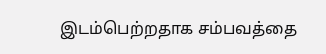இடம்பெற்றதாக சம்பவத்தை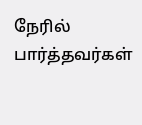நேரில் பார்த்தவர்கள்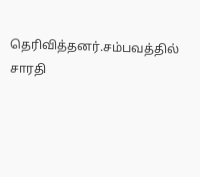தெரிவித்தனர்.சம்பவத்தில் சாரதி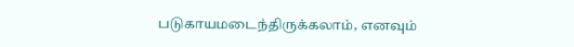படுகாயமடைந்திருக்கலாம், எனவும்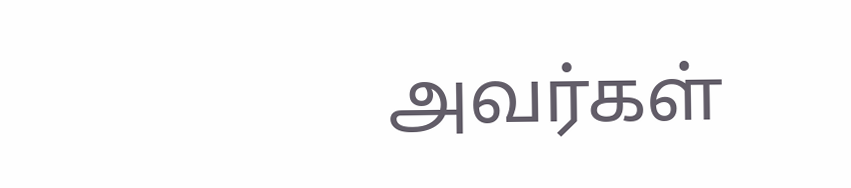அவர்கள்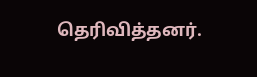தெரிவித்தனர்.